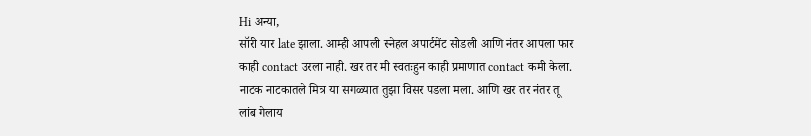Hi अन्या,
सॉरी यार late झाला. आम्ही आपली स्नेहल अपार्टमेंट सोडली आणि नंतर आपला फार काही contact उरला नाही. खर तर मी स्वतःहुन काही प्रमाणात contact कमी केला. नाटक नाटकातले मित्र या सगळ्यात तुझा विसर पडला मला. आणि खर तर नंतर तू लांब गेलाय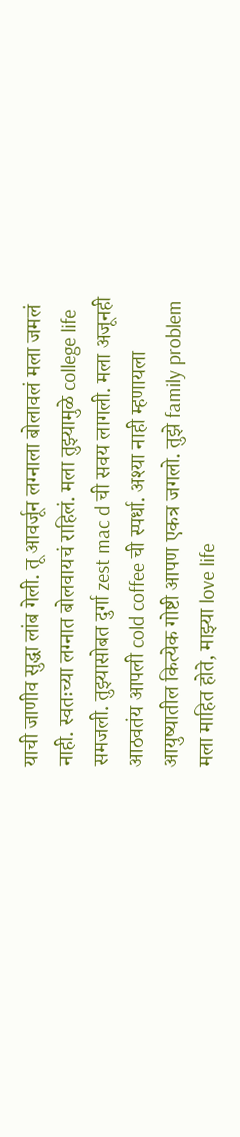याची जाणीव सुद्धा लांब गेली. तू आवर्जून लग्नाला बोलावलं मला जमलं नाही. स्वतःच्या लग्नात बोलवायचं राहिलं. मला तुझ्यामुळे college life समजली. तुझ्यासोबत दुर्गा zest mac d ची सवय लागली. मला अजूनही आठवतंय आपली cold coffee ची स्पर्धा. अश्या नाही म्हणायला आयुष्यातील कित्येक गोष्टी आपण एकत्र जगलो. तुझे family problem मला माहित होते, माझ्या love life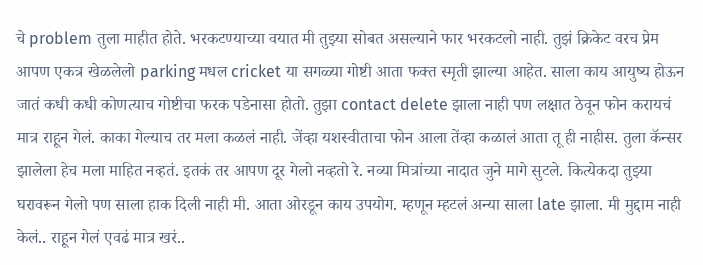चे problem तुला माहीत होते. भरकटण्याच्या वयात मी तुझ्या सोबत असल्याने फार भरकटलो नाही. तुझं क्रिकेट वरच प्रेम आपण एकत्र खेळलेलो parking मधल cricket या सगळ्या गोष्टी आता फक्त स्मृती झाल्या आहेत. साला काय आयुष्य होऊन जातं कधी कधी कोणत्याच गोष्टीचा फरक पडेनासा होतो. तुझा contact delete झाला नाही पण लक्षात ठेवून फोन करायचं मात्र राहून गेलं. काका गेल्याच तर मला कळलं नाही. जेंव्हा यशस्वीताचा फोन आला तेंव्हा कळालं आता तू ही नाहीस. तुला कॅन्सर झालेला हेच मला माहित नव्हतं. इतकं तर आपण दूर गेलो नव्हतो रे. नव्या मित्रांच्या नादात जुने मागे सुटले. कित्येकदा तुझ्या घरावरून गेलो पण साला हाक दिली नाही मी. आता ओरडून काय उपयोग. म्हणून म्हटलं अन्या साला late झाला. मी मुद्दाम नाही केलं.. राहून गेलं एवढं मात्र खरं..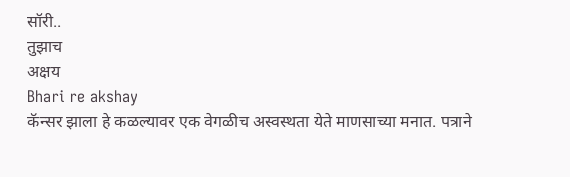सॉरी..
तुझाच
अक्षय
Bhari re akshay
कॅन्सर झाला हे कळल्यावर एक वेगळीच अस्वस्थता येते माणसाच्या मनात. पत्राने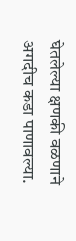घेतलेल्या क्षणकी वळणाने अगदीच कडा पाणावल्या.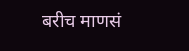बरीच माणसं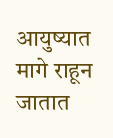आयुष्यात मागे राहून जातात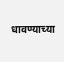धावण्याच्या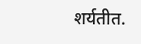शर्यतीत.